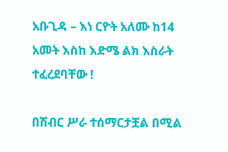አቡጊዳ – እነ ርዮት አለሙ ከ14 አመት እስከ እድሜ ልክ እስራት ተፈረደባቸው !

በሽብር ሥራ ተሰማርታቿል በሚል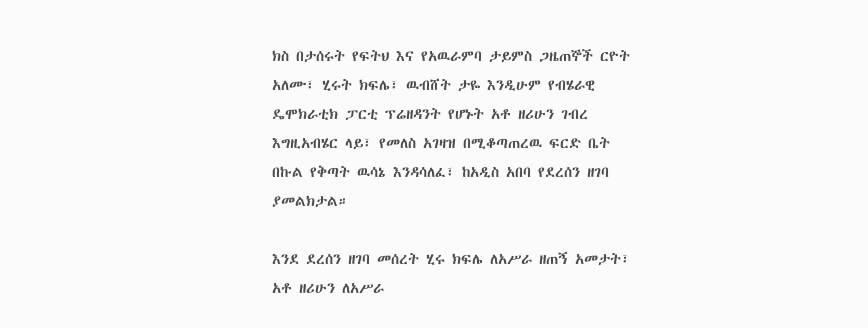ክስ በታሰሩት የፍትህ እና የአዉራምባ ታይምስ ጋዜጠኞች ርዮት አለሙ፣ ሂሩት ክፍሌ፣ ዉብሸት ታዬ እንዲሁም የብሄራዊ ዴሞክራቲክ ፓርቲ ፕሬዘዳንት የሆኑት አቶ ዘሪሁን ገብረ እግዚአብሄር ላይ፣ የመለስ አገዛዝ በሚቆጣጠረዉ ፍርድ ቤት በኩል የቅጣት ዉሳኔ እንዳሳለፈ፣ ከአዲስ አበባ የደረሰን ዘገባ ያመልክታል።

እንደ ደረሰን ዘገባ መሰረት ሂሩ ክፍሌ ለአሥራ ዘጠኝ አመታት፣ አቶ ዘሪሁን ለአሥራ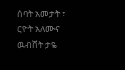ሰባት አመታት ፣ ርዮት አለሙና ዉብሸት ታዬ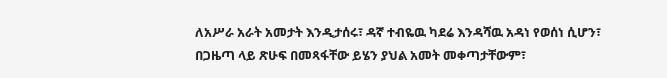ለአሥራ አራት አመታት እንዲታሰሩ፣ ዳኛ ተብዬዉ ካደሬ እንዳሻዉ አዳነ የወሰነ ሲሆን፣ በጋዜጣ ላይ ጽሁፍ በመጻፋቸው ይሄን ያህል አመት መቀጣታቸውም፣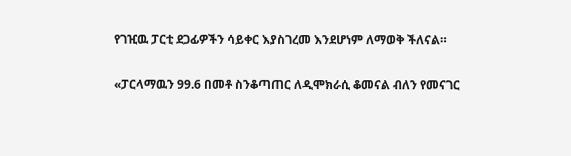የገዢዉ ፓርቲ ደጋፊዎችን ሳይቀር እያስገረመ እንደሆነም ለማወቅ ችለናል።

«ፓርላማዉን 99.6 በመቶ ስንቆጣጠር ለዲሞክራሲ ቆመናል ብለን የመናገር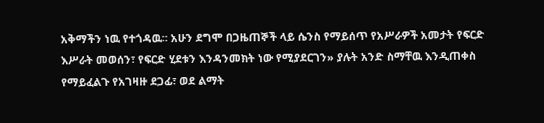አቅማችን ነዉ የተጎዳዉ። አሁን ደግሞ በጋዜጠኞች ላይ ሴንስ የማይሰጥ የአሥራዎች አመታት የፍርድ እሥራት መወሰን፣ የፍርድ ሂደቱን እንዳንመክት ነው የሚያደርገን» ያሉት አንድ ስማቸዉ እንዲጠቀስ የማይፈልጉ የአገዛዙ ደጋፊ፣ ወደ ልማት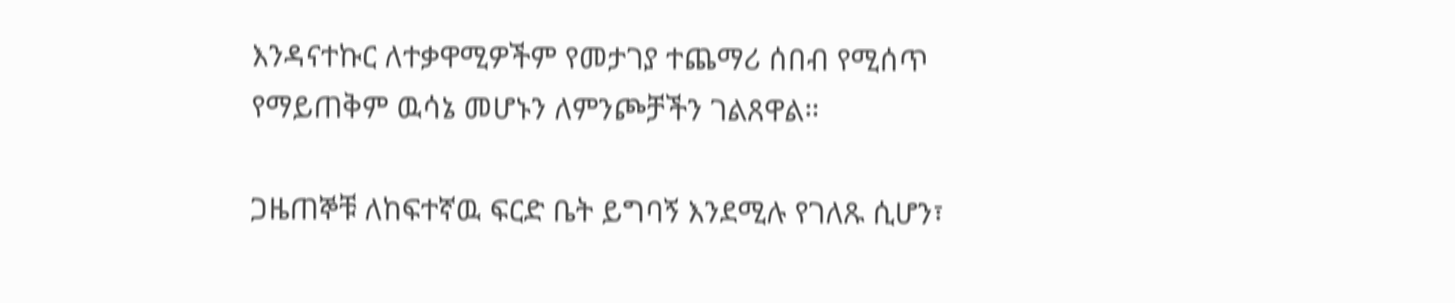እንዳናተኩር ለተቃዋሚዎችም የመታገያ ተጨማሪ ሰበብ የሚሰጥ የማይጠቅም ዉሳኔ መሆኑን ለምንጮቻችን ገልጸዋል።

ጋዜጠኞቹ ለከፍተኛዉ ፍርድ ቤት ይግባኝ እንደሚሉ የገለጹ ሲሆን፣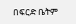በፍርድ ቤትም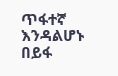ጥፋተኛ እንዳልሆኑ በይፋ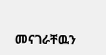መናገራቸዉን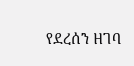የደረሰን ዘገባ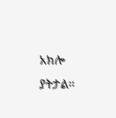አክሎ ያትታል።